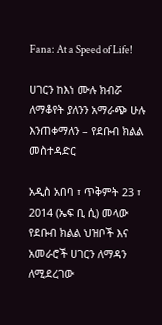Fana: At a Speed of Life!

ሀገርን ከእነ ሙሉ ክብሯ ለማቆየት ያለንን አማራጭ ሁሉ እንጠቀማለን – የደቡብ ክልል መስተዳድር

አዲስ አበባ ፣ ጥቅምት 23 ፣ 2014 (ኤፍ ቢ ሲ) መላው የደቡብ ክልል ህዝቦች እና አመራሮች ሀገርን ለማዳን ለሚደረገው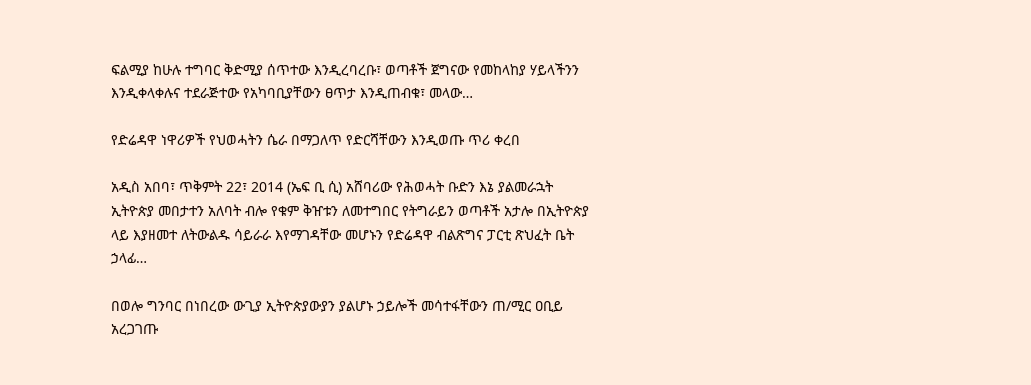ፍልሚያ ከሁሉ ተግባር ቅድሚያ ሰጥተው እንዲረባረቡ፣ ወጣቶች ጀግናው የመከላከያ ሃይላችንን እንዲቀላቀሉና ተደራጅተው የአካባቢያቸውን ፀጥታ እንዲጠብቁ፣ መላው…

የድሬዳዋ ነዋሪዎች የህወሓትን ሴራ በማጋለጥ የድርሻቸውን እንዲወጡ ጥሪ ቀረበ

አዲስ አበባ፣ ጥቅምት 22፣ 2014 (ኤፍ ቢ ሲ) አሸባሪው የሕወሓት ቡድን እኔ ያልመራኋት ኢትዮጵያ መበታተን አለባት ብሎ የቁም ቅዠቱን ለመተግበር የትግራይን ወጣቶች አታሎ በኢትዮጵያ ላይ እያዘመተ ለትውልዱ ሳይራራ እየማገዳቸው መሆኑን የድሬዳዋ ብልጽግና ፓርቲ ጽህፈት ቤት ኃላፊ…

በወሎ ግንባር በነበረው ውጊያ ኢትዮጵያውያን ያልሆኑ ኃይሎች መሳተፋቸውን ጠ/ሚር ዐቢይ አረጋገጡ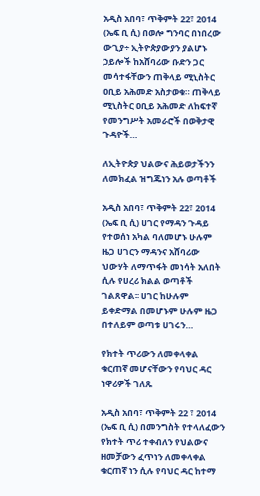አዲስ አበባ፣ ጥቅምት 22፣ 2014 (ኤፍ ቢ ሲ) በወሎ ግንባር በነበረው ውጊያ÷ ኢትዮጵያውያን ያልሆኑ ኃይሎች ከአሸባሪው ቡድን ጋር መሳተፋቸውን ጠቅላይ ሚኒስትር ዐቢይ አሕመድ አስታወቁ። ጠቅላይ ሚኒስትር ዐቢይ አሕመድ ለከፍተኛ የመንግሥት አመራሮች በወቅታዊ ጉዳዮች…

ለኢትዮጵያ ህልውና ሕይወታችንን ለመክፈል ዝግጁነን አሉ ወጣቶች

አዲስ አበባ፣ ጥቅምት 22፣ 2014 (ኤፍ ቢ ሲ) ሀገር የማዳን ጉዳይ የተወሰነ አካል ባለመሆኑ ሁሉም ዜጋ ሀገርን ማዳንና አሸባሪው ህውሃት ለማጥፋት መነሳት አለበት ሲሉ የሀረሪ ክልል ወጣቶች ገልጸዋል፡፡ ሀገር ከሁሉም ይቀድማል በመሆኑም ሁሉም ዜጋ በተለይም ወጣቱ ሀገሩን…

የክተት ጥሪውን ለመቀላቀል ቁርጠኛ መሆናቸውን የባህር ዳር ነዋሪዎች ገለጹ

አዲስ አበባ፣ ጥቅምት 22 ፣ 2014 (ኤፍ ቢ ሲ) በመንግስት የተላለፈውን የክተት ጥሪ ተቀብለን የህልውና ዘመቻውን ፈጥነን ለመቀላቀል ቁርጠኛ ነን ሲሉ የባህር ዳር ከተማ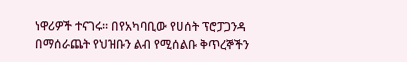ነዋሪዎች ተናገሩ። በየአካባቢው የሀሰት ፕሮፓጋንዳ በማሰራጨት የህዝቡን ልብ የሚሰልቡ ቅጥረኞችን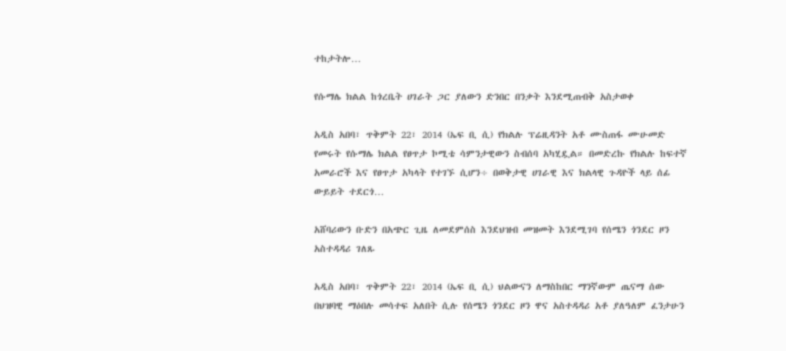ተከታትሎ…

የሱማሌ ክልል ከጎረቤት ሀገራት ጋር ያለውን ድንበር በንቃት እንደሚጠብቅ አስታወቀ

አዲስ አበባ፣ ጥቅምት 22፣ 2014 (ኤፍ ቢ ሲ) የክልሉ ፕሬዚዳንት አቶ ሙስጠፋ ሙሁመድ የመሩት የሱማሌ ክልል የፀጥታ ኮሚቴ ሳምንታዊውን ስብሰባ አካሂዷል። በመድረኩ የክልሉ ከፍተኛ አመራሮች እና የፀጥታ አካላት የተገኙ ሲሆን÷ በወቅታዊ ሀገራዊ እና ክልላዊ ጉዳዮች ላይ ሰፊ ውይይት ተደርጎ…

አሸባሪውን ቡድን በአጭር ጊዜ ለመደምሰስ እንደህዝብ መዝመት እንደሚገባ የሰሜን ጎንደር ዞን አስተዳዳሪ ገለጹ

አዲስ አበባ፣ ጥቅምት 22፣ 2014 (ኤፍ ቢ ሲ) ህልውናን ለማስከበር ማንኛውም ጤናማ ሰው በህዝባዊ ማዕበሉ መሳተፍ አለበት ሲሉ የሰሜን ጎንደር ዞን ዋና አስተዳዳሪ አቶ ያለዓለም ፈንታሁን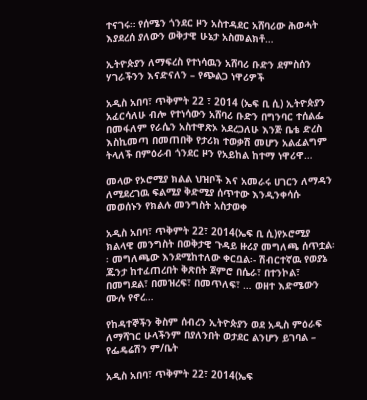ተናገሩ። የሰሜን ጎንደር ዞን አስተዳደር አሸባሪው ሕወሓት እያደረሰ ያለውን ወቅታዊ ሁኔታ አስመልክቶ…

ኢትዮጵያን ለማፍረስ የተነሳዉን አሸባሪ ቡድን ደምስሰን ሃገራችንን እናድናለን – የጭልጋ ነዋሪዎች

አዲስ አበባ፣ ጥቅምት 22 ፣ 2014 (ኤፍ ቢ ሲ) ኢትዮጵያን አፈርሳለሁ ብሎ የተነሳውን አሸባሪ ቡድን በግንባር ተሰልፌ በመፋለም የራሴን አስተዋጽኦ አደረጋለሁ እንጅ ቤቴ ድረስ እስኪመጣ በመጠበቅ የታሪክ ተወቃሽ መሆን አልፈልግም ትላለች በምዕራብ ጎንደር ዞን የአይከል ከተማ ነዋሪዋ…

መላው የኦሮሚያ ክልል ህዝቦች እና አመራሩ ሀገርን ለማዳን ለሚደረገዉ ፍልሚያ ቅድሚያ ሰጥተው እንዲንቀሳሱ መወሰኑን የክልሉ መንግስት አስታወቀ

አዲስ አበባ፣ ጥቅምት 22፣ 2014(ኤፍ ቢ ሲ)የኦሮሚያ ክልላዊ መንግስት በወቅታዊ ጉዳይ ዙሪያ መግለጫ ሰጥቷል፡፡ መግለጫው እንደሚከተለው ቀርቧል፡- ሽብርተኛዉ የወያኔ ጁንታ ከተፈጠረበት ቅጽበት ጀምሮ በሴራ፣ በተንኮል፣ በመግደል፣ በመዝረፍ፣ በመጥለፍ፣ … ወዘተ እድሜውን ሙሉ የኖረ…

የከዳተኞችን ቅስም ሰብረን ኢትዮጵያን ወደ አዲስ ምዕራፍ ለማሻገር ሁላችንም በያለንበት ወታደር ልንሆን ይገባል – የፌዴሬሽን ም/ቤት

አዲስ አበባ፣ ጥቅምት 22፣ 2014(ኤፍ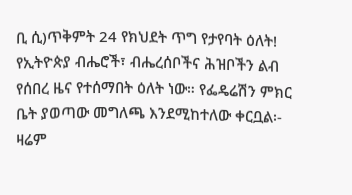ቢ ሲ)ጥቅምት 24 የክህደት ጥግ የታየባት ዕለት! የኢትዮጵያ ብሔሮች፣ ብሔረሰቦችና ሕዝቦችን ልብ የሰበረ ዜና የተሰማበት ዕለት ነው። የፌዴሬሽን ምክር ቤት ያወጣው መግለጫ እንደሚከተለው ቀርቧል፡- ዛሬም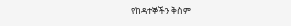የከዳተኞችን ቅስም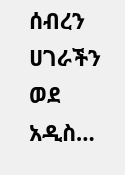ሰብረን ሀገራችን ወደ አዲስ…